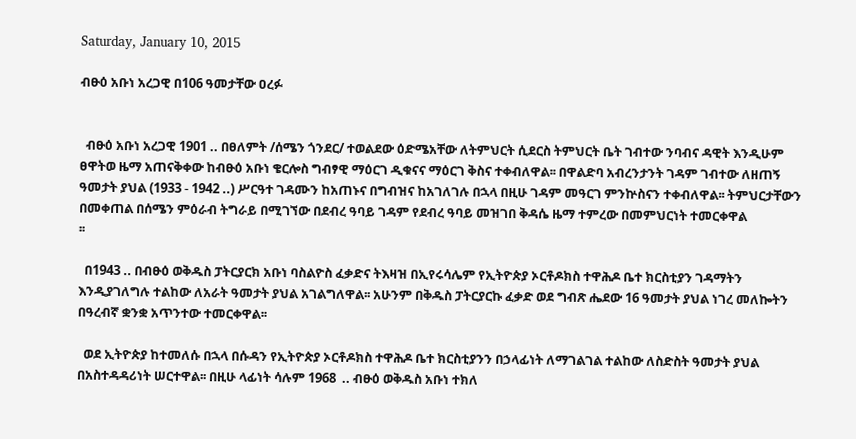Saturday, January 10, 2015

ብፁዕ አቡነ አረጋዊ በ106 ዓመታቸው ዐረፉ


  ብፁዕ አቡነ አረጋዊ 1901 .. በፀለምት /ሰሜን ጎንደር/ ተወልደው ዕድሜአቸው ለትምህርት ሲደርስ ትምህርት ቤት ገብተው ንባብና ዳዊት እንዲሁም ፀዋትወ ዜማ አጠናቅቀው ከብፁዕ አቡነ ቄርሎስ ግብፃዊ ማዕርገ ዲቁናና ማዕርገ ቅስና ተቀብለዋል፡፡ በዋልድባ አብረንታንት ገዳም ገብተው ለዘጠኝ ዓመታት ያህል (1933 - 1942 ..) ሥርዓተ ገዳሙን ከአጠኑና በግብዝና ከአገለገሉ በኋላ በዚሁ ገዳም መዓርገ ምንኵስናን ተቀብለዋል፡፡ ትምህርታቸውን በመቀጠል በሰሜን ምዕራብ ትግራይ በሚገኘው በደብረ ዓባይ ገዳም የደብረ ዓባይ መዝገበ ቅዳሴ ዜማ ተምረው በመምህርነት ተመርቀዋል
፡፡

  በ1943 .. በብፁዕ ወቅዱስ ፓትርያርክ አቡነ ባስልዮስ ፈቃድና ትእዛዝ በኢየሩሳሌም የኢትዮጵያ ኦርቶዶክስ ተዋሕዶ ቤተ ክርስቲያን ገዳማትን እንዲያገለግሉ ተልከው ለአራት ዓመታት ያህል አገልግለዋል፡፡ አሁንም በቅዱስ ፓትርያርኩ ፈቃድ ወደ ግብጽ ሔደው 16 ዓመታት ያህል ነገረ መለኰትን በዓረብኛ ቋንቋ አጥንተው ተመርቀዋል፡፡

  ወደ ኢትዮጵያ ከተመለሱ በኋላ በሱዳን የኢትዮጵያ ኦርቶዶክስ ተዋሕዶ ቤተ ክርስቲያንን በኃላፊነት ለማገልገል ተልከው ለስድስት ዓመታት ያህል በአስተዳዳሪነት ሠርተዋል፡፡ በዚሁ ላፊነት ሳሉም 1968  .. ብፁዕ ወቅዱስ አቡነ ተክለ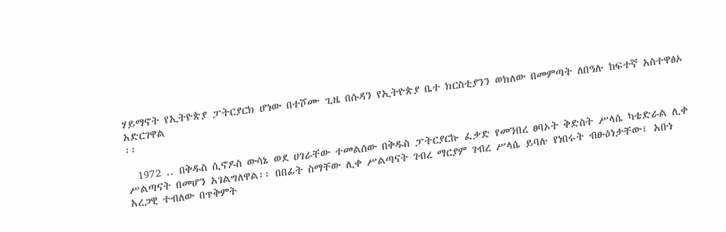ሃይማኖት የኢትዮጵያ ፓትርያርክ ሆነው በተሾሙ ጊዜ በሱዳን የኢትዮጵያ ቤተ ክርስቲያንን ወክለው በመምጣት ለበዓሉ ከፍተኛ አስተዋፅኦ አድርገዋል
፡፡

  1972 .. በቅዱስ ሲኖዶስ ውሳኔ ወደ ሀገራቸው ተመልሰው በቅዱስ ፓትርያርኩ ፈቃድ የመንበረ ፀባኦት ቅድስት ሥላሴ ካቴድራል ሊቀ ሥልጣናት በመሆን አገልግለዋል፡፡ በበፊት ስማቸው ሊቀ ሥልጣናት ገብረ ማርያም ገብረ ሥላሴ ይባሉ የነበሩት ብፁዕነታቸው፣ አቡነ አረጋዊ ተብለው በጥቅምት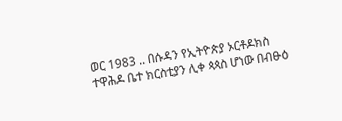ወር 1983 .. በሱዳን የኢትዮጵያ ኦርቶዶክስ ተዋሕዶ ቤተ ክርስቲያን ሊቀ ጳጳስ ሆነው በብፁዕ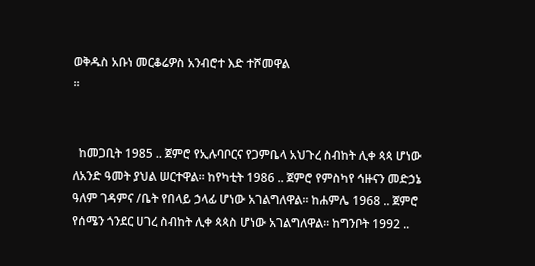ወቅዱስ አቡነ መርቆሬዎስ አንብሮተ እድ ተሾመዋል
፡፡


  ከመጋቢት 1985 .. ጀምሮ የኢሉባቦርና የጋምቤላ አህጉረ ስብከት ሊቀ ጳጳ ሆነው ለአንድ ዓመት ያህል ሠርተዋል፡፡ ከየካቲት 1986 .. ጀምሮ የምስካየ ኅዙናን መድኃኔ ዓለም ገዳምና /ቤት የበላይ ኃላፊ ሆነው አገልግለዋል፡፡ ከሐምሌ 1968 .. ጀምሮ የሰሜን ጎንደር ሀገረ ስብከት ሊቀ ጳጳስ ሆነው አገልግለዋል፡፡ ከግንቦት 1992 ..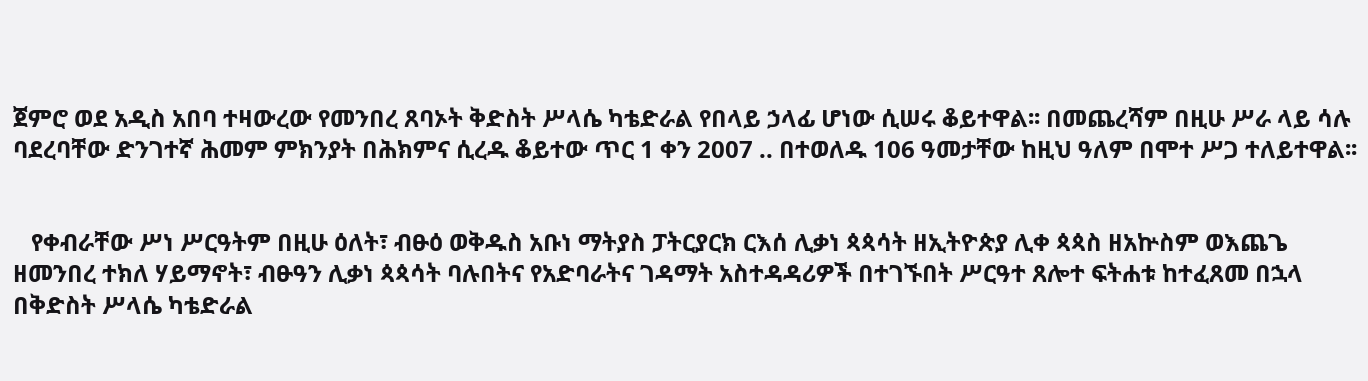ጀምሮ ወደ አዲስ አበባ ተዛውረው የመንበረ ጸባኦት ቅድስት ሥላሴ ካቴድራል የበላይ ኃላፊ ሆነው ሲሠሩ ቆይተዋል፡፡ በመጨረሻም በዚሁ ሥራ ላይ ሳሉ ባደረባቸው ድንገተኛ ሕመም ምክንያት በሕክምና ሲረዱ ቆይተው ጥር 1 ቀን 2007 .. በተወለዱ 106 ዓመታቸው ከዚህ ዓለም በሞተ ሥጋ ተለይተዋል፡፡


   የቀብራቸው ሥነ ሥርዓትም በዚሁ ዕለት፣ ብፁዕ ወቅዱስ አቡነ ማትያስ ፓትርያርክ ርእሰ ሊቃነ ጳጳሳት ዘኢትዮጵያ ሊቀ ጳጳስ ዘአኵስም ወእጨጌ ዘመንበረ ተክለ ሃይማኖት፣ ብፁዓን ሊቃነ ጳጳሳት ባሉበትና የአድባራትና ገዳማት አስተዳዳሪዎች በተገኙበት ሥርዓተ ጸሎተ ፍትሐቱ ከተፈጸመ በኋላ በቅድስት ሥላሴ ካቴድራል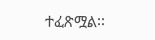ተፈጽሟል፡፡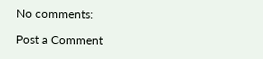No comments:

Post a Comment